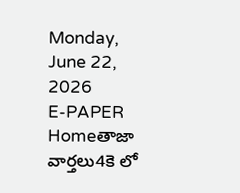Monday, June 22, 2026
E-PAPER
Homeతాజా వార్తలు4కె లో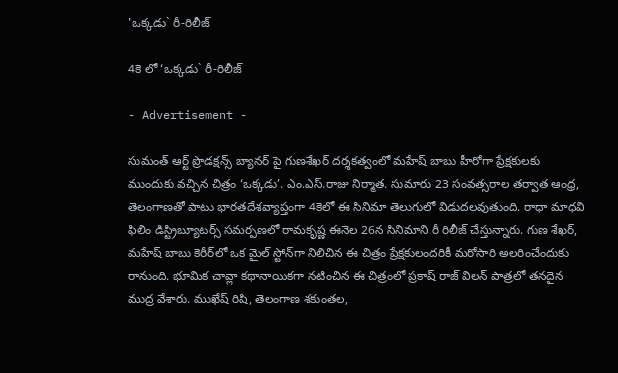'ఒక్కడు` రీ-రిలీజ్

4కె లో ‘ఒక్కడు` రీ-రిలీజ్

- Advertisement -

సుమంత్ ఆర్ట్ ప్రొడక్షన్స్ బ్యానర్ పై గుణశేఖర్ దర్శకత్వంలో మహేష్ బాబు హీరోగా ప్రేక్షకులకు ముందుకు వచ్చిన చిత్రం ‘ఒక్కడు’. ఎం.ఎస్‌.రాజు నిర్మాత. సుమారు 23 సంవత్సరాల తర్వాత ఆంధ్ర, తెలంగాణతో పాటు భారతదేశవ్యాప్తంగా 4కెలో ఈ సినిమా తెలుగులో విడుదలవుతుంది. రాధా మాధవి ఫిలిం డిస్ట్రిబ్యూటర్స్ సమర్పణలో రామకృష్ణ ఈనెల 26న సినిమాని రీ రిలీజ్ చేస్తున్నారు. గుణ శేఖర్, మహేష్ బాబు కెరీర్‌లో ఒక మైల్‌ స్టోన్‌గా నిలిచిన ఈ చిత్రం ప్రేక్షకులందరికీ మరోసారి అలరించేందుకు రానుంది. భూమిక చావ్లా కథానాయికగా నటించిన ఈ చిత్రంలో ప్రకాష్ రాజ్ విలన్ పాత్రలో తనదైన ముద్ర వేశారు. ముఖేష్ రిషి, తెలంగాణ శకుంతల,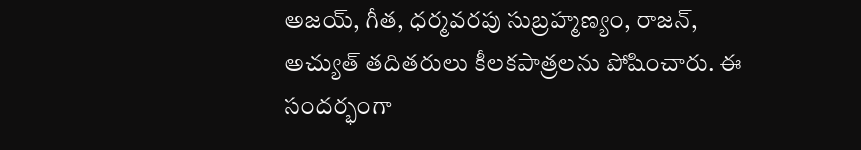అజయ్, గీత, ధర్మవరపు సుబ్రహ్మణ్యం, రాజన్, అచ్యుత్ తదితరులు కీలకపాత్రలను పోషించారు. ఈ సందర్భంగా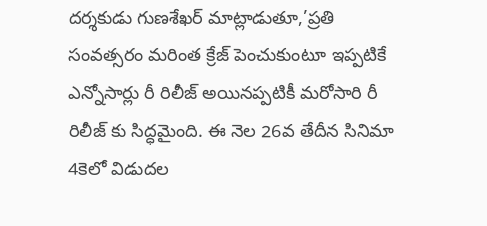దర్శకుడు గుణశేఖర్ మాట్లాడుతూ,’ప్రతి సంవత్సరం మరింత క్రేజ్ పెంచుకుంటూ ఇప్పటికే ఎన్నోసార్లు రీ రిలీజ్ అయినప్పటికీ మరోసారి రీ రిలీజ్ కు సిద్ధమైంది. ఈ నెల 26వ తేదీన సినిమా 4కెలో విడుదల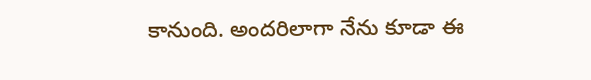కానుంది. అందరిలాగా నేను కూడా ఈ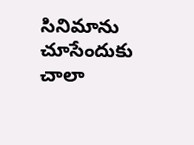సినిమాను చూసేందుకు చాలా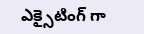ఎక్సైటింగ్ గా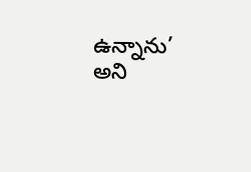ఉన్నాను’ అని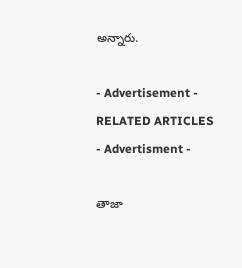అన్నారు.

- Advertisement -
RELATED ARTICLES
- Advertisment -

తాజా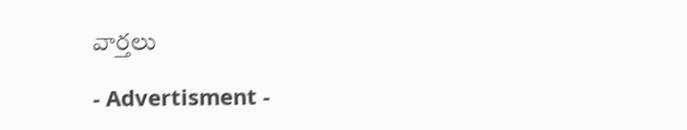వార్తలు

- Advertisment -